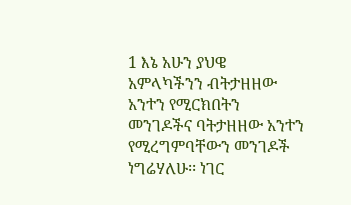1 እኔ አሁን ያህዌ አምላካችንን ብትታዘዘው አንተን የሚርክበትን መንገዶችና ባትታዘዘው አንተን የሚረግምባቸውን መንገዶች ነግሬሃለሁ፡፡ ነገር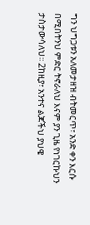ግን ህግጋቱን አለመታዘዝ ብትመርጥ፣ አንድ ቀን እርሱ በሚበትንህ ምድር ትኖራለህ እናም ያን ጊዜ የነገርኩህን ታስታውሳለህ፡፡ 2ከዚያ፣ አንተና ልጆችህ ያህዌ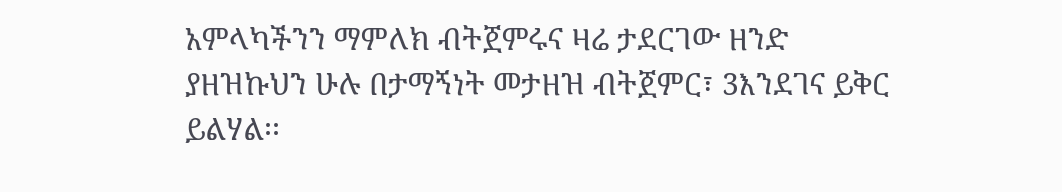አምላካችንን ማምለክ ብትጀምሩና ዛሬ ታደርገው ዘንድ ያዘዝኩህን ሁሉ በታማኝነት መታዘዝ ብትጀምር፣ 3እንደገና ይቅር ይልሃል፡፡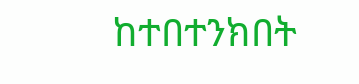ከተበተንክበት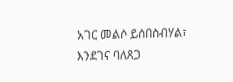አገር መልሶ ይሰበስብሃል፣ እንደገና ባለጸጋ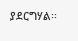ያደርግሃል፡፡